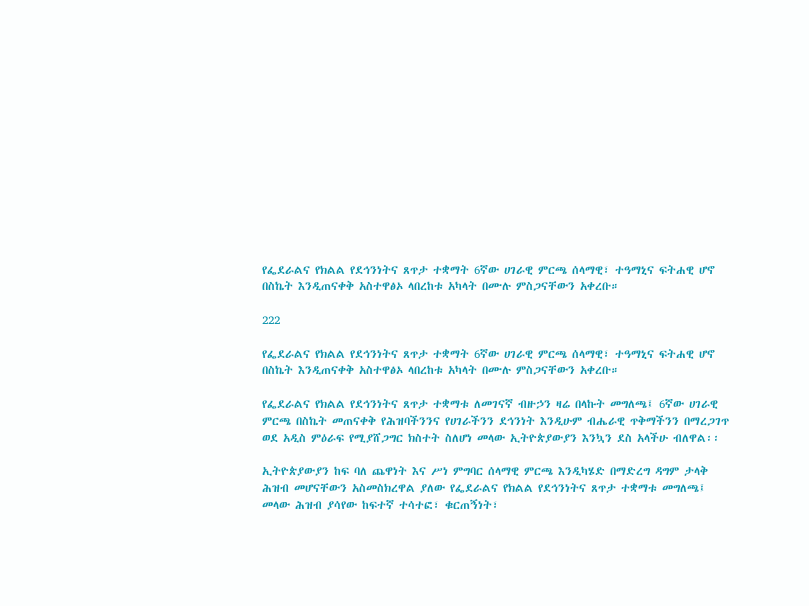የፌደራልና የክልል የደኅንነትና ጸጥታ ተቋማት 6ኛው ሀገራዊ ምርጫ ሰላማዊ፣ ተዓማኒና ፍትሐዊ ሆኖ በስኬት እንዲጠናቀቅ አስተዋፅኦ ላበረከቱ አካላት በሙሉ ምስጋናቸውን አቀረቡ።

222

የፌደራልና የክልል የደኅንነትና ጸጥታ ተቋማት 6ኛው ሀገራዊ ምርጫ ሰላማዊ፣ ተዓማኒና ፍትሐዊ ሆኖ በስኬት እንዲጠናቀቅ አስተዋፅኦ ላበረከቱ አካላት በሙሉ ምስጋናቸውን አቀረቡ።

የፌደራልና የክልል የደኅንነትና ጸጥታ ተቋማቱ ለመገናኛ ብዙኃን ዛሬ በላኩት መግለጫ፤ 6ኛው ሀገራዊ ምርጫ በስኬት መጠናቀቅ የሕዝባችንንና የሀገራችንን ደኅንነት እንዲሁም ብሔራዊ ጥቅማችንን በማረጋገጥ ወደ አዲስ ምዕራፍ የሚያሸጋግር ክስተት ስለሆነ መላው ኢትዮጵያውያን እንኳን ደስ አላችሁ ብለዋል፡፡

ኢትዮጵያውያን ከፍ ባለ ጨዋነት እና ሥነ ምግባር ሰላማዊ ምርጫ እንዲካሄድ በማድረግ ዳግም ታላቅ ሕዝብ መሆናቸውን አስመስክረዋል ያለው የፌደራልና የክልል የደኅንነትና ጸጥታ ተቋማቱ መግለጫ፤ መላው ሕዝብ ያሳየው ከፍተኛ ተሳተፎ፣ ቁርጠኝነት፣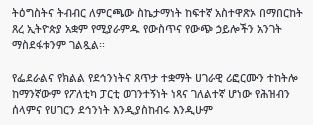ትዕግስትና ትብብር ለምርጫው ስኬታማነት ከፍተኛ አስተዋጽኦ በማበርከት ጸረ ኢትዮጵያ አቋም የሚያራምዱ የውስጥና የውጭ ኃይሎችን አንገት ማስደፋቱንም ገልጿል፡፡

የፌደራልና የክልል የደኅንነትና ጸጥታ ተቋማት ሀገራዊ ሪፎርሙን ተከትሎ ከማንኛውም የፖለቲካ ፓርቲ ወገንተኝነት ነጻና ገለልተኛ ሆነው የሕዝብን ሰላምና የሀገርን ደኅንነት እንዲያስከብሩ እንዲሁም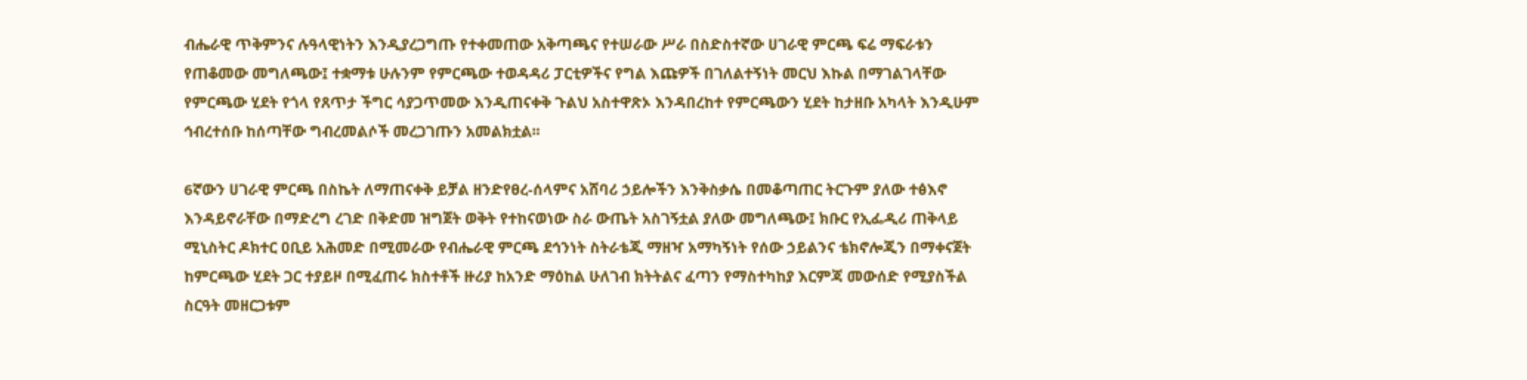ብሔራዊ ጥቅምንና ሉዓላዊነትን እንዲያረጋግጡ የተቀመጠው አቅጣጫና የተሠራው ሥራ በስድስተኛው ሀገራዊ ምርጫ ፍሬ ማፍራቱን የጠቆመው መግለጫው፤ ተቋማቱ ሁሉንም የምርጫው ተወዳዳሪ ፓርቲዎችና የግል እጩዎች በገለልተኝነት መርህ እኩል በማገልገላቸው የምርጫው ሂደት የጎላ የጸጥታ ችግር ሳያጋጥመው እንዲጠናቀቅ ጉልህ አስተዋጽኦ እንዳበረከተ የምርጫውን ሂደት ከታዘቡ አካላት እንዲሁም ኅብረተሰቡ ከሰጣቸው ግብረመልሶች መረጋገጡን አመልክቷል፡፡

6ኛውን ሀገራዊ ምርጫ በስኬት ለማጠናቀቅ ይቻል ዘንድየፀረ-ሰላምና አሸባሪ ኃይሎችን እንቅስቃሴ በመቆጣጠር ትርጉም ያለው ተፅእኖ እንዳይኖራቸው በማድረግ ረገድ በቅድመ ዝግጀት ወቅት የተከናወነው ስራ ውጤት አስገኝቷል ያለው መግለጫው፤ ክቡር የኢፌዲሪ ጠቅላይ ሚኒስትር ዶክተር ዐቢይ አሕመድ በሚመራው የብሔራዊ ምርጫ ደኅንነት ስትራቴጂ ማዘዣ አማካኝነት የሰው ኃይልንና ቴክኖሎጂን በማቀናጀት ከምርጫው ሂደት ጋር ተያይዞ በሚፈጠሩ ክስተቶች ዙሪያ ከአንድ ማዕከል ሁለገብ ክትትልና ፈጣን የማስተካከያ እርምጃ መውሰድ የሚያስችል ስርዓት መዘርጋቱም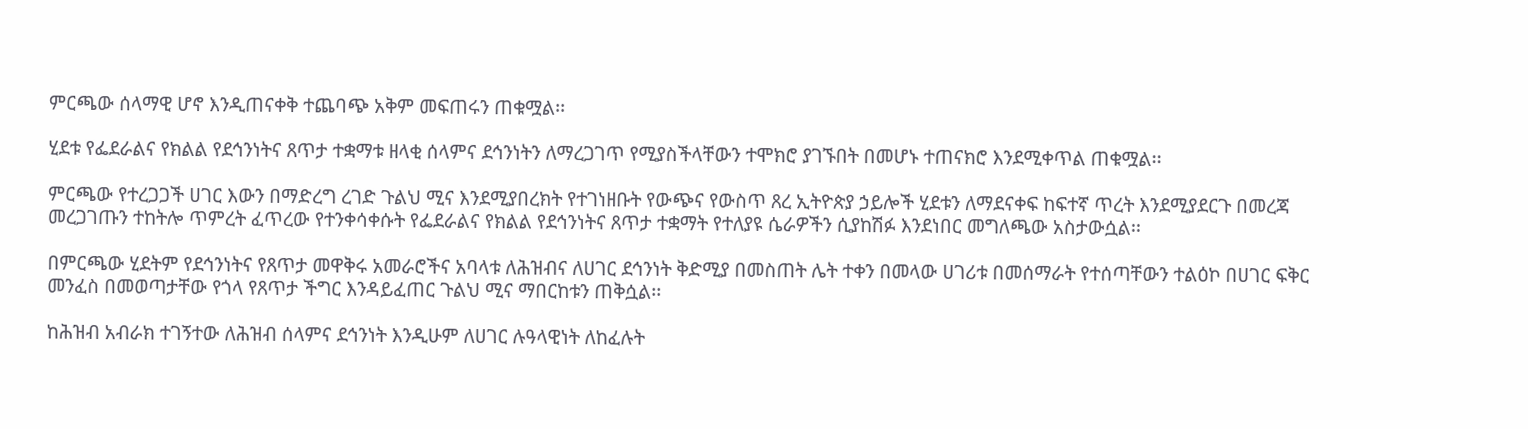ምርጫው ሰላማዊ ሆኖ እንዲጠናቀቅ ተጨባጭ አቅም መፍጠሩን ጠቁሟል፡፡

ሂደቱ የፌደራልና የክልል የደኅንነትና ጸጥታ ተቋማቱ ዘላቂ ሰላምና ደኅንነትን ለማረጋገጥ የሚያስችላቸውን ተሞክሮ ያገኙበት በመሆኑ ተጠናክሮ እንደሚቀጥል ጠቁሟል፡፡

ምርጫው የተረጋጋች ሀገር እውን በማድረግ ረገድ ጉልህ ሚና እንደሚያበረክት የተገነዘቡት የውጭና የውስጥ ጸረ ኢትዮጵያ ኃይሎች ሂደቱን ለማደናቀፍ ከፍተኛ ጥረት እንደሚያደርጉ በመረጃ መረጋገጡን ተከትሎ ጥምረት ፈጥረው የተንቀሳቀሱት የፌደራልና የክልል የደኅንነትና ጸጥታ ተቋማት የተለያዩ ሴራዎችን ሲያከሽፉ እንደነበር መግለጫው አስታውሷል፡፡

በምርጫው ሂደትም የደኅንነትና የጸጥታ መዋቅሩ አመራሮችና አባላቱ ለሕዝብና ለሀገር ደኅንነት ቅድሚያ በመስጠት ሌት ተቀን በመላው ሀገሪቱ በመሰማራት የተሰጣቸውን ተልዕኮ በሀገር ፍቅር መንፈስ በመወጣታቸው የጎላ የጸጥታ ችግር እንዳይፈጠር ጉልህ ሚና ማበርከቱን ጠቅሷል፡፡

ከሕዝብ አብራክ ተገኝተው ለሕዝብ ሰላምና ደኅንነት እንዲሁም ለሀገር ሉዓላዊነት ለከፈሉት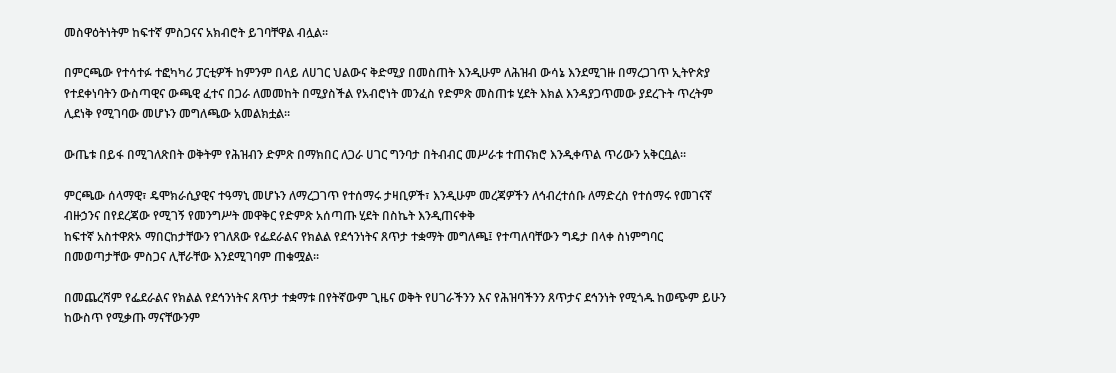መስዋዕትነትም ከፍተኛ ምስጋናና አክብሮት ይገባቸዋል ብሏል፡፡

በምርጫው የተሳተፉ ተፎካካሪ ፓርቲዎች ከምንም በላይ ለሀገር ህልውና ቅድሚያ በመስጠት እንዲሁም ለሕዝብ ውሳኔ እንደሚገዙ በማረጋገጥ ኢትዮጵያ የተደቀነባትን ውስጣዊና ውጫዊ ፈተና በጋራ ለመመከት በሚያስችል የአብሮነት መንፈስ የድምጽ መስጠቱ ሂደት እክል እንዳያጋጥመው ያደረጉት ጥረትም ሊደነቅ የሚገባው መሆኑን መግለጫው አመልክቷል፡፡

ውጤቱ በይፋ በሚገለጽበት ወቅትም የሕዝብን ድምጽ በማክበር ለጋራ ሀገር ግንባታ በትብብር መሥራቱ ተጠናክሮ እንዲቀጥል ጥሪውን አቅርቧል፡፡

ምርጫው ሰላማዊ፣ ዴሞክራሲያዊና ተዓማኒ መሆኑን ለማረጋገጥ የተሰማሩ ታዛቢዎች፣ እንዲሁም መረጃዎችን ለኅብረተሰቡ ለማድረስ የተሰማሩ የመገናኛ ብዙኃንና በየደረጃው የሚገኝ የመንግሥት መዋቅር የድምጽ አሰጣጡ ሂደት በስኬት እንዲጠናቀቅ
ከፍተኛ አስተዋጽኦ ማበርከታቸውን የገለጸው የፌደራልና የክልል የደኅንነትና ጸጥታ ተቋማት መግለጫ፤ የተጣለባቸውን ግዴታ በላቀ ስነምግባር በመወጣታቸው ምስጋና ሊቸራቸው እንደሚገባም ጠቁሟል፡፡

በመጨረሻም የፌደራልና የክልል የደኅንነትና ጸጥታ ተቋማቱ በየትኛውም ጊዜና ወቅት የሀገራችንን እና የሕዝባችንን ጸጥታና ደኅንነት የሚጎዱ ከወጭም ይሁን ከውስጥ የሚቃጡ ማናቸውንም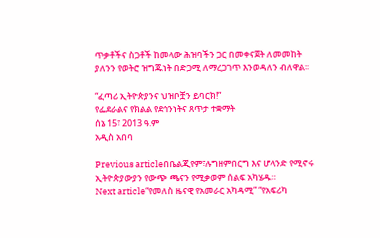ጥቃቶችና ስጋቶች ከመላው ሕዝባችን ጋር በመቀናጀት ለመመከት ያለንን የወትሮ ዝግጁነት በድጋሚ ለማረጋገጥ እንወዳለን ብለዋል፡፡

“ፈጣሪ ኢትዮጵያንና ህዝቦቿን ይባርክ!”
የፌደራልና የክልል የደኅንነትና ጸጥታ ተቋማት
ሰኔ 15፣ 2013 ዓ.ም
አዲስ አበባ

Previous articleበቤልጂየም፣ሉግዘምበርግ እና ሆላንድ የሚኖሩ ኢትዮጵያውያን የውጭ ጫናን የሚቃወም ሰልፍ አካሄዱ።
Next article“የመለስ ዜናዊ የአመራር አካዳሚ” “የአፍሪካ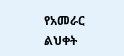የአመራር ልህቀት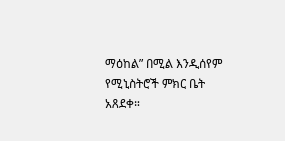ማዕከል” በሚል እንዲሰየም የሚኒስትሮች ምክር ቤት አጸደቀ።